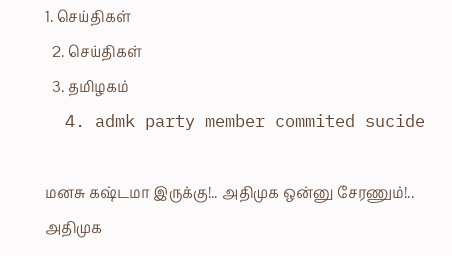1. செய்திகள்
  2. செய்திகள்
  3. த‌மிழக‌ம்
  4. admk party member commited sucide

மனசு கஷ்டமா இருக்கு!.. அதிமுக ஒன்னு சேரணும்!.. அதிமுக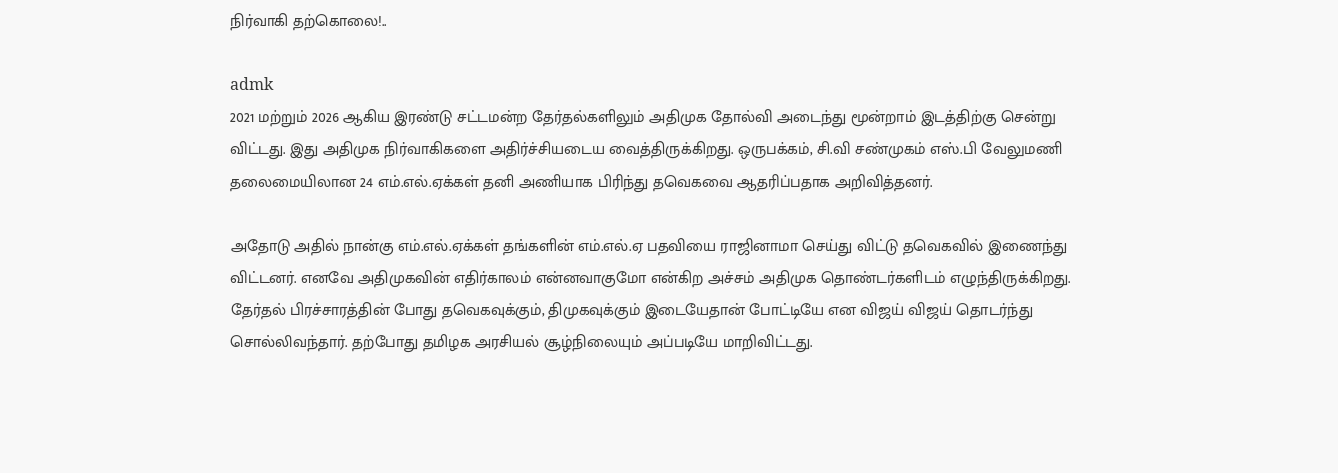நிர்வாகி தற்கொலை!..

admk
2021 மற்றும் 2026 ஆகிய இரண்டு சட்டமன்ற தேர்தல்களிலும் அதிமுக தோல்வி அடைந்து மூன்றாம் இடத்திற்கு சென்று விட்டது. இது அதிமுக நிர்வாகிகளை அதிர்ச்சியடைய வைத்திருக்கிறது. ஒருபக்கம், சி.வி சண்முகம் எஸ்.பி வேலுமணி தலைமையிலான 24 எம்.எல்.ஏக்கள் தனி அணியாக பிரிந்து தவெகவை ஆதரிப்பதாக அறிவித்தனர்.

அதோடு அதில் நான்கு எம்.எல்.ஏக்கள் தங்களின் எம்.எல்.ஏ பதவியை ராஜினாமா செய்து விட்டு தவெகவில் இணைந்து விட்டனர். எனவே அதிமுகவின் எதிர்காலம் என்னவாகுமோ என்கிற அச்சம் அதிமுக தொண்டர்களிடம் எழுந்திருக்கிறது. தேர்தல் பிரச்சாரத்தின் போது தவெகவுக்கும், திமுகவுக்கும் இடையேதான் போட்டியே என விஜய் விஜய் தொடர்ந்து சொல்லிவந்தார். தற்போது தமிழக அரசியல் சூழ்நிலையும் அப்படியே மாறிவிட்டது.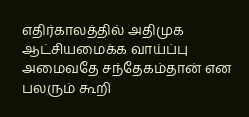எதிர்காலத்தில் அதிமுக ஆட்சியமைக்க வாய்ப்பு அமைவதே சந்தேகம்தான் என பலரும் கூறி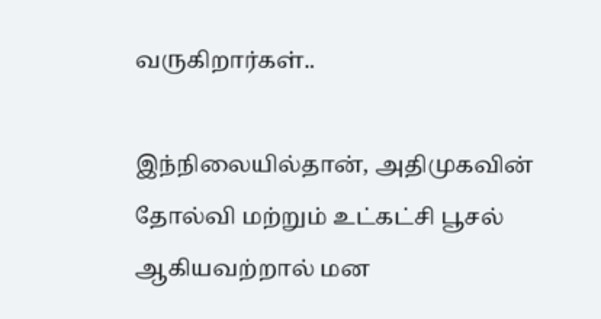வருகிறார்கள்..

இந்நிலையில்தான், அதிமுகவின் தோல்வி மற்றும் உட்கட்சி பூசல் ஆகியவற்றால் மன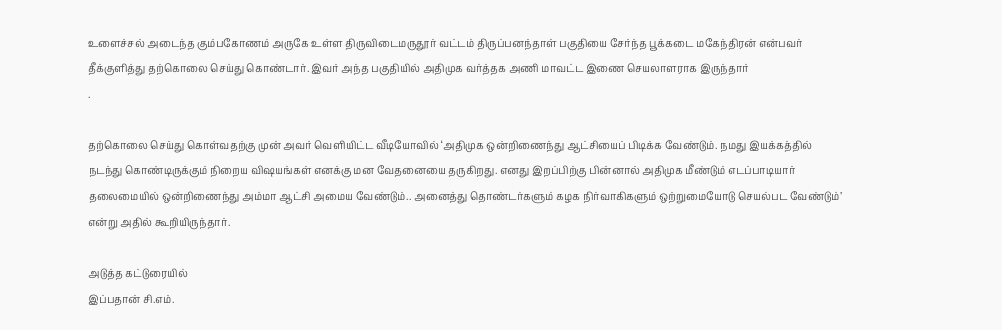உளைச்சல் அடைந்த கும்பகோணம் அருகே உள்ள திருவிடைமருதூர் வட்டம் திருப்பனந்தாள் பகுதியை சேர்ந்த பூக்கடை மகேந்திரன் என்பவர் தீக்குளித்து தற்கொலை செய்து கொண்டார். இவர் அந்த பகுதியில் அதிமுக வர்த்தக அணி மாவட்ட இணை செயலாளராக இருந்தார்
.

தற்கொலை செய்து கொள்வதற்கு முன் அவர் வெளியிட்ட வீடியோவில் ‘அதிமுக ஒன்றிணைந்து ஆட்சியைப் பிடிக்க வேண்டும். நமது இயக்கத்தில் நடந்து கொண்டிருக்கும் நிறைய விஷயங்கள் எனக்கு மன வேதனையை தருகிறது. எனது இறப்பிற்கு பின்னால் அதிமுக மீண்டும் எடப்பாடியார் தலைமையில் ஒன்றிணைந்து அம்மா ஆட்சி அமைய வேண்டும்.. அனைத்து தொண்டர்களும் கழக நிர்வாகிகளும் ஒற்றுமையோடு செயல்பட வேண்டும்’ என்று அதில் கூறியிருந்தார்.

அடுத்த கட்டுரையில்
இப்பதான் சி.எம்.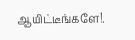ஆயிட்டீங்களே!.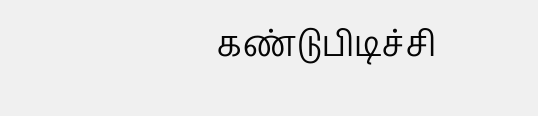கண்டுபிடிச்சி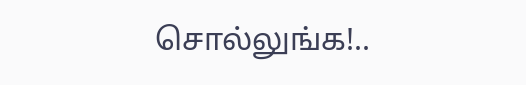சொல்லுங்க!..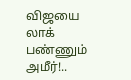விஜயை லாக் பண்ணும் அமீர்!..